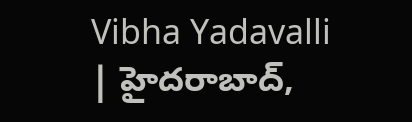Vibha Yadavalli | హైదరాబాద్,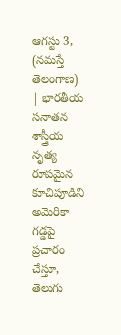ఆగస్టు 3, (నమస్తే తెలంగాణ) | భారతీయ సనాతన శాస్త్రీయ నృత్య రూపమైన కూచిపూడిని అమెరికా గడ్డపై ప్రచారం చేస్తూ, తెలుగు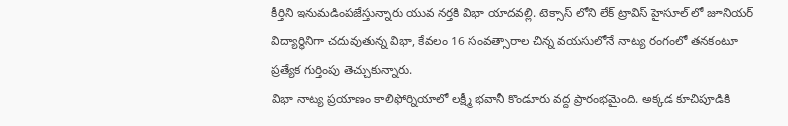కీర్తిని ఇనుమడింపజేస్తున్నారు యువ నర్తకి విభా యాదవల్లి. టెక్సాస్ లోని లేక్ ట్రావిస్ హైసూల్ లో జూనియర్ విద్యార్థినిగా చదువుతున్న విభా, కేవలం 16 సంవత్సారాల చిన్న వయసులోనే నాట్య రంగంలో తనకంటూ ప్రత్యేక గుర్తింపు తెచ్చుకున్నారు.
విభా నాట్య ప్రయాణం కాలిఫోర్నియాలో లక్ష్మీ భవానీ కొండూరు వద్ద ప్రారంభమైంది. అక్కడ కూచిపూడికి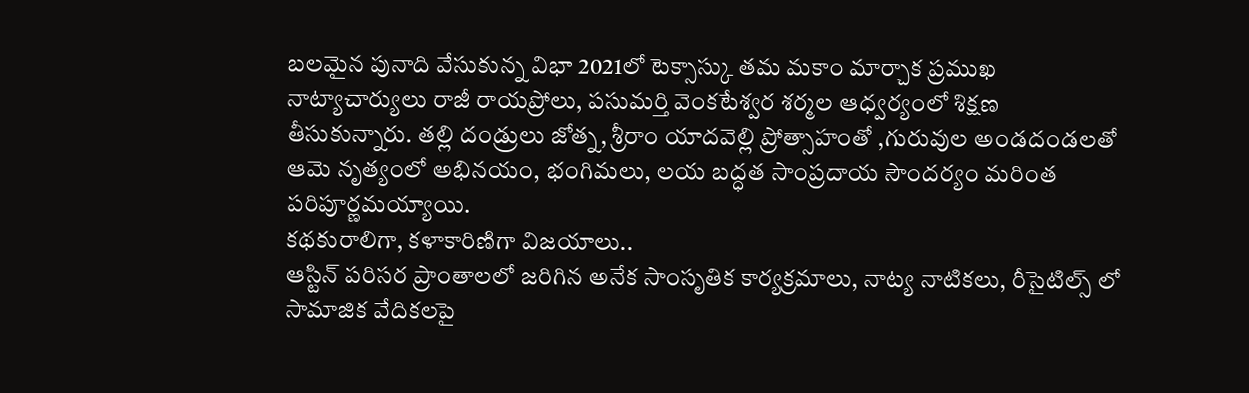బలమైన పునాది వేసుకున్న విభా 2021లో టెక్సాస్కు తమ మకాం మార్చాక ప్రముఖ నాట్యాచార్యులు రాజీ రాయప్రోలు, పసుమర్తి వెంకటేశ్వర శర్మల ఆధ్వర్యంలో శిక్షణ తీసుకున్నారు. తల్లి దండ్రులు జోత్న, శ్రీరాం యాదవెల్లి ప్రోత్సాహంతో ,గురువుల అండదండలతో ఆమె నృత్యంలో అభినయం, భంగిమలు, లయ బద్ధత సాంప్రదాయ సౌందర్యం మరింత పరిపూర్ణమయ్యాయి.
కథకురాలిగా, కళాకారిణిగా విజయాలు..
ఆస్టిన్ పరిసర ప్రాంతాలలో జరిగిన అనేక సాంసృతిక కార్యక్రమాలు, నాట్య నాటికలు, రీసైటిల్స్ లో సామాజిక వేదికలపై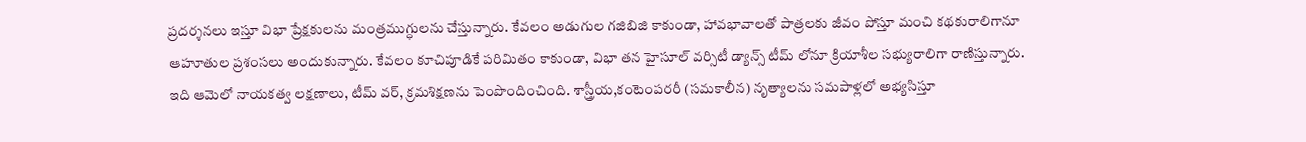ప్రదర్శనలు ఇస్తూ విభా ప్రేక్షకులను మంత్రముగ్ధులను చేస్తున్నారు. కేవలం అడుగుల గజిబిజి కాకుండా, హావభావాలతో పాత్రలకు జీవం పోస్తూ మంచి కథకురాలిగానూ ఆహూతుల ప్రశంసలు అందుకున్నారు. కేవలం కూచిపూడికే పరిమితం కాకుండా, విభా తన హైసూల్ వర్సిటీ డ్యాన్స్ టీమ్ లోనూ క్రియాశీల సభ్యురాలిగా రాణిస్తున్నారు. ఇది ఆమెలో నాయకత్వ లక్షణాలు, టీమ్ వర్, క్రమశిక్షణను పెంపొందించింది. శాస్త్రీయ,కంటెంపరరీ (సమకాలీన) నృత్యాలను సమపాళ్లలో అభ్యసిస్తూ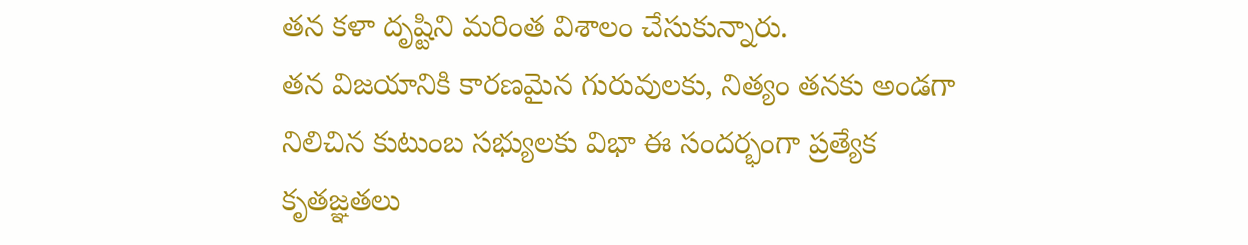తన కళా దృష్టిని మరింత విశాలం చేసుకున్నారు.
తన విజయానికి కారణమైన గురువులకు, నిత్యం తనకు అండగా నిలిచిన కుటుంబ సభ్యులకు విభా ఈ సందర్భంగా ప్రత్యేక కృతజ్ఞతలు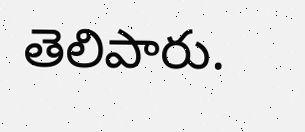తెలిపారు.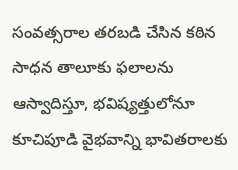సంవత్సరాల తరబడి చేసిన కఠిన సాధన తాలూకు ఫలాలను ఆస్వాదిస్తూ, భవిష్యత్తులోనూ కూచిపూడి వైభవాన్ని భావితరాలకు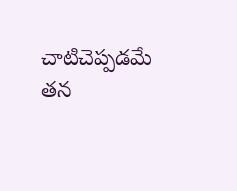చాటిచెప్పడమే తన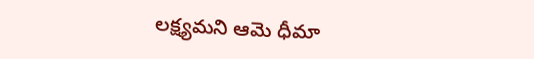లక్ష్యమని ఆమె ధీమా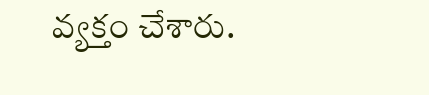వ్యక్తం చేశారు.